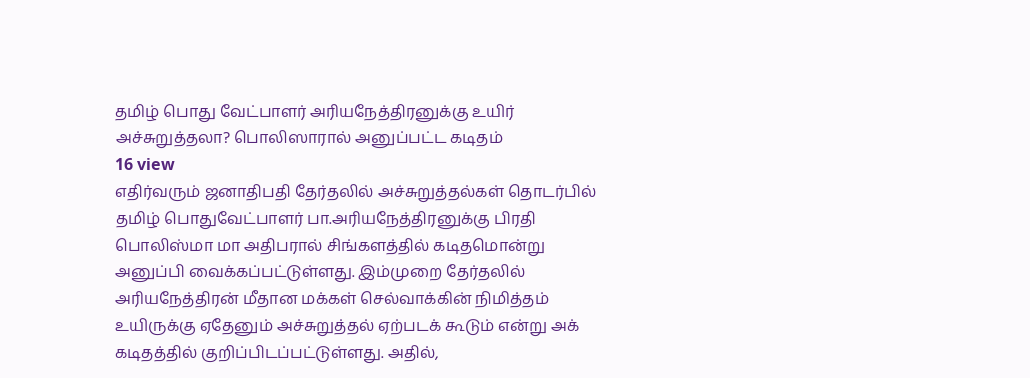தமிழ் பொது வேட்பாளர் அரியநேத்திரனுக்கு உயிர் அச்சுறுத்தலா? பொலிஸாரால் அனுப்பட்ட கடிதம்
16 view
எதிர்வரும் ஜனாதிபதி தேர்தலில் அச்சுறுத்தல்கள் தொடர்பில் தமிழ் பொதுவேட்பாளர் பா.அரியநேத்திரனுக்கு பிரதி பொலிஸ்மா மா அதிபரால் சிங்களத்தில் கடிதமொன்று அனுப்பி வைக்கப்பட்டுள்ளது. இம்முறை தேர்தலில் அரியநேத்திரன் மீதான மக்கள் செல்வாக்கின் நிமித்தம் உயிருக்கு ஏதேனும் அச்சுறுத்தல் ஏற்படக் கூடும் என்று அக் கடிதத்தில் குறிப்பிடப்பட்டுள்ளது. அதில்,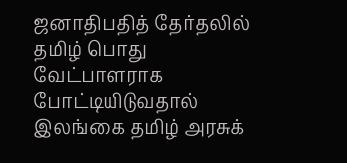ஜனாதிபதித் தேர்தலில் தமிழ் பொது வேட்பாளராக போட்டியிடுவதால் இலங்கை தமிழ் அரசுக்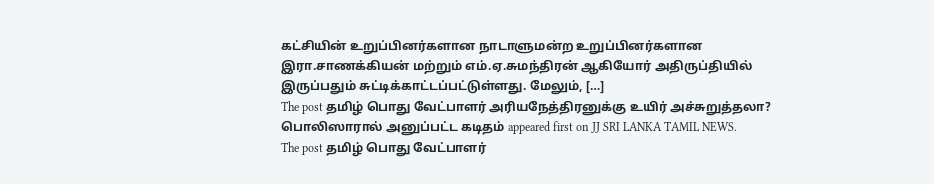கட்சியின் உறுப்பினர்களான நாடாளுமன்ற உறுப்பினர்களான இரா.சாணக்கியன் மற்றும் எம்.ஏ.சுமந்திரன் ஆகியோர் அதிருப்தியில் இருப்பதும் சுட்டிக்காட்டப்பட்டுள்ளது. மேலும், […]
The post தமிழ் பொது வேட்பாளர் அரியநேத்திரனுக்கு உயிர் அச்சுறுத்தலா? பொலிஸாரால் அனுப்பட்ட கடிதம் appeared first on JJ SRI LANKA TAMIL NEWS.
The post தமிழ் பொது வேட்பாளர்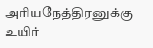அரியநேத்திரனுக்கு உயிர்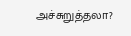அச்சுறுத்தலா?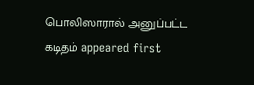பொலிஸாரால் அனுப்பட்ட கடிதம் appeared first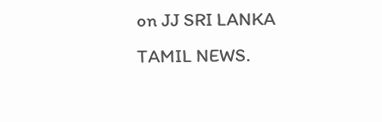on JJ SRI LANKA TAMIL NEWS.